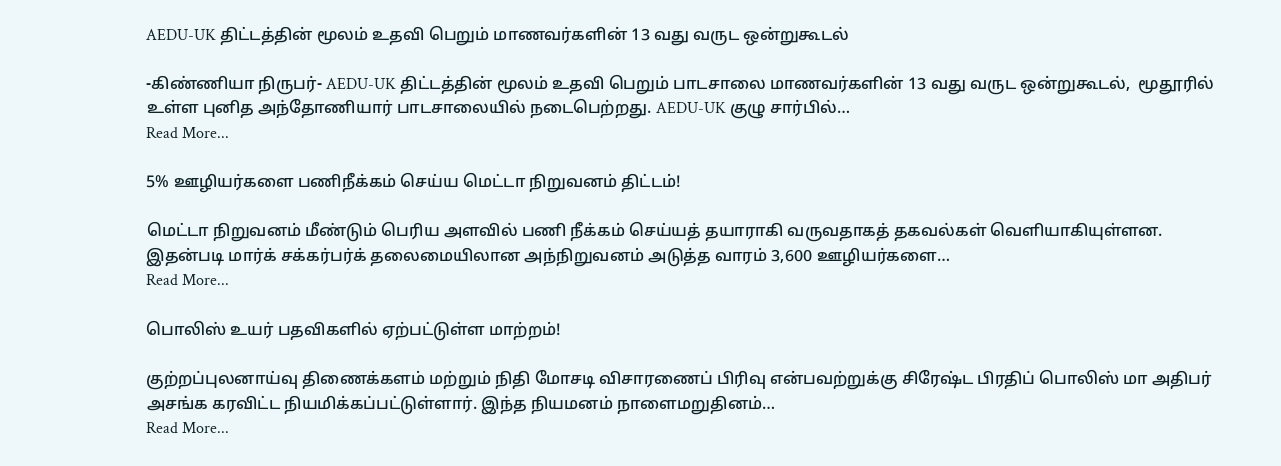AEDU-UK திட்டத்தின் மூலம் உதவி பெறும் மாணவர்களின் 13 வது வருட ஒன்றுகூடல்

-கிண்ணியா நிருபர்- AEDU-UK திட்டத்தின் மூலம் உதவி பெறும் பாடசாலை மாணவர்களின் 13 வது வருட ஒன்றுகூடல்,  மூதூரில் உள்ள புனித அந்தோணியார் பாடசாலையில் நடைபெற்றது. AEDU-UK குழு சார்பில்…
Read More...

5% ஊழியர்களை பணிநீக்கம் செய்ய மெட்டா நிறுவனம் திட்டம்!

மெட்டா நிறுவனம் மீண்டும் பெரிய அளவில் பணி நீக்கம் செய்யத் தயாராகி வருவதாகத் தகவல்கள் வெளியாகியுள்ளன. இதன்படி மார்க் சக்கர்பர்க் தலைமையிலான அந்நிறுவனம் அடுத்த வாரம் 3,600 ஊழியர்களை…
Read More...

பொலிஸ் உயர் பதவிகளில் ஏற்பட்டுள்ள மாற்றம்!

குற்றப்புலனாய்வு திணைக்களம் மற்றும் நிதி மோசடி விசாரணைப் பிரிவு என்பவற்றுக்கு சிரேஷ்ட பிரதிப் பொலிஸ் மா அதிபர் அசங்க கரவிட்ட நியமிக்கப்பட்டுள்ளார். இந்த நியமனம் நாளைமறுதினம்…
Read More...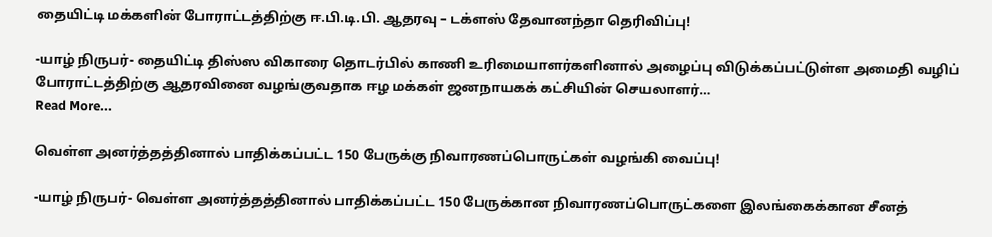தையிட்டி மக்களின் போராட்டத்திற்கு ஈ.பி.டி.பி. ஆதரவு – டக்ளஸ் தேவானந்தா தெரிவிப்பு!

-யாழ் நிருபர்- தையிட்டி திஸ்ஸ விகாரை தொடர்பில் காணி உரிமையாளர்களினால் அழைப்பு விடுக்கப்பட்டுள்ள அமைதி வழிப் போராட்டத்திற்கு ஆதரவினை வழங்குவதாக ஈழ மக்கள் ஜனநாயகக் கட்சியின் செயலாளர்…
Read More...

வெள்ள அனர்த்தத்தினால் பாதிக்கப்பட்ட 150 பேருக்கு நிவாரணப்பொருட்கள் வழங்கி வைப்பு!

-யாழ் நிருபர்- வெள்ள அனர்த்தத்தினால் பாதிக்கப்பட்ட 150 பேருக்கான நிவாரணப்பொருட்களை இலங்கைக்கான சீனத்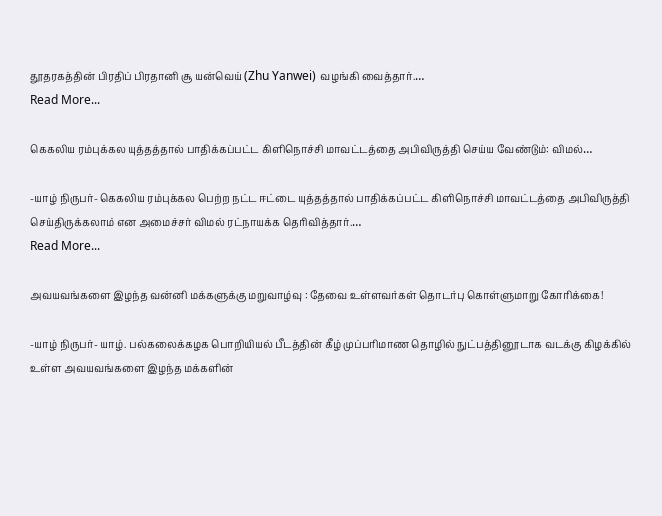தூதரகத்தின் பிரதிப் பிரதானி சூ யன்வெய் (Zhu Yanwei) வழங்கி வைத்தார்.…
Read More...

கெகலிய ரம்புக்கல யுத்தத்தால் பாதிக்கப்பட்ட கிளிநொச்சி மாவட்டத்தை அபிவிருத்தி செய்ய வேண்டும்: விமல்…

-யாழ் நிருபர்- கெகலிய ரம்புக்கல பெற்ற நட்ட ஈட்டை யுத்தத்தால் பாதிக்கப்பட்ட கிளிநொச்சி மாவட்டத்தை அபிவிருத்தி செய்திருக்கலாம் என அமைச்சர் விமல் ரட்நாயக்க தெரிவித்தார்.…
Read More...

அவயவங்களை இழந்த வன்னி மக்களுக்கு மறுவாழ்வு : தேவை உள்ளவர்கள் தொடர்பு கொள்ளுமாறு கோரிக்கை!

-யாழ் நிருபர்- யாழ். பல்கலைக்கழக பொறியியல் பீடத்தின் கீழ் முப்பரிமாண தொழில் நுட்பத்தினூடாக வடக்கு கிழக்கில் உள்ள அவயவங்களை இழந்த மக்களின்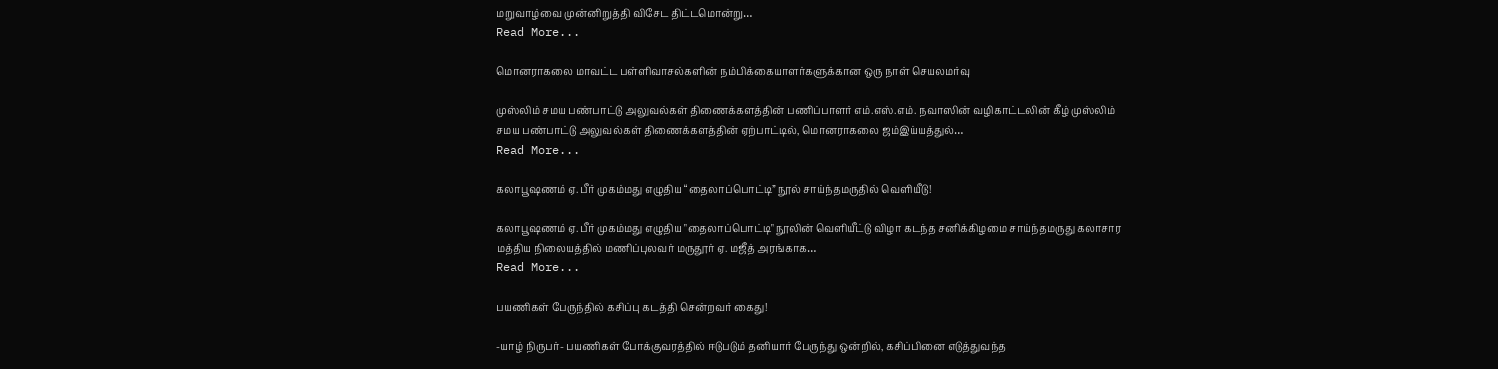மறுவாழ்வை முன்னிறுத்தி விசேட திட்டமொன்று…
Read More...

மொனராகலை மாவட்ட பள்ளிவாசல்களின் நம்பிக்கையாளர்களுக்கான ஒரு நாள் செயலமர்வு

முஸ்லிம் சமய பண்பாட்டு அலுவல்கள் திணைக்களத்தின் பணிப்பாளர் எம்.எஸ்.எம். நவாஸின் வழிகாட்டலின் கீழ் முஸ்லிம் சமய பண்பாட்டு அலுவல்கள் திணைக்களத்தின் ஏற்பாட்டில், மொனராகலை ஜம்இய்யத்துல்…
Read More...

கலாபூஷணம் ஏ. பீர் முகம்மது எழுதிய “தைலாப்பொட்டி” நூல் சாய்ந்தமருதில் வெளியீடு!

கலாபூஷணம் ஏ. பீர் முகம்மது எழுதிய "தைலாப்பொட்டி" நூலின் வெளியீட்டு விழா கடந்த சனிக்கிழமை சாய்ந்தமருது கலாசார மத்திய நிலையத்தில் மணிப்புலவர் மருதூர் ஏ. மஜீத் அரங்காக…
Read More...

பயணிகள் பேருந்தில் கசிப்பு கடத்தி சென்றவர் கைது!

-யாழ் நிருபர்- பயணிகள் போக்குவரத்தில் ஈடுபடும் தனியார் பேருந்து ஒன்றில், கசிப்பினை எடுத்துவந்த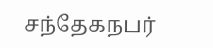சந்தேகநபர்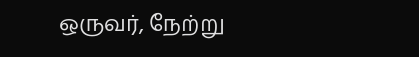ஒருவர், நேற்று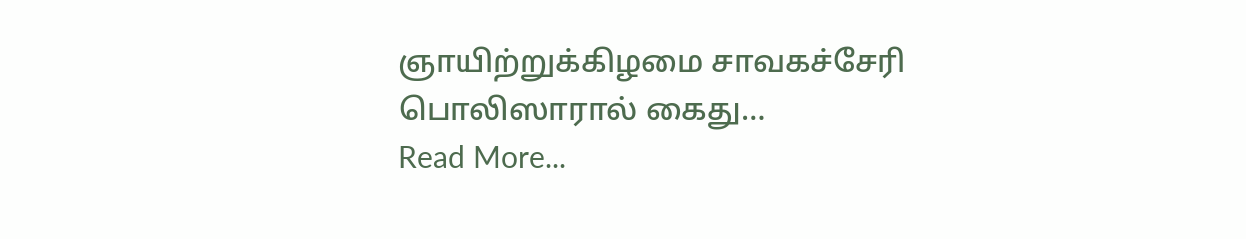ஞாயிற்றுக்கிழமை சாவகச்சேரி பொலிஸாரால் கைது…
Read More...